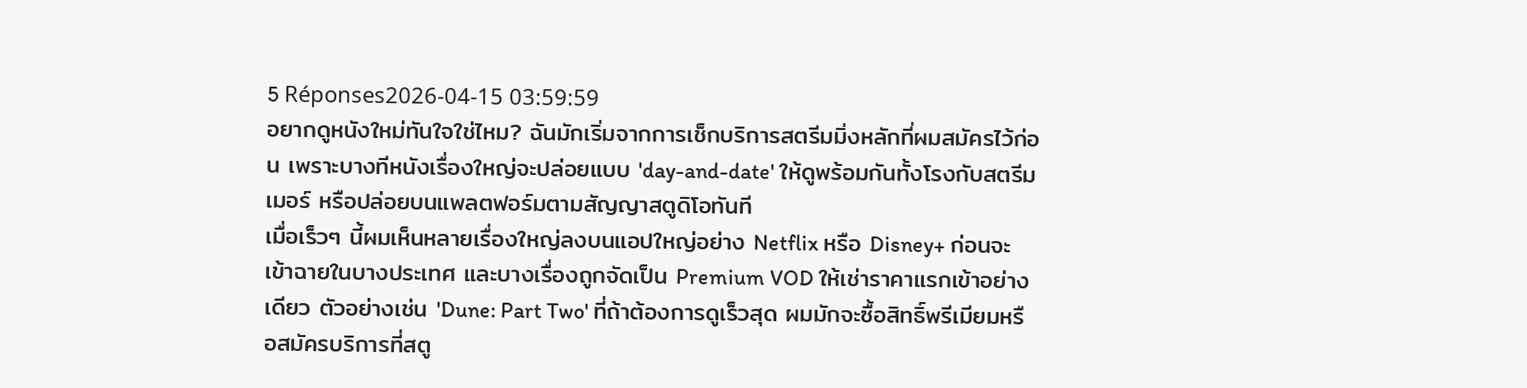5 Réponses2026-04-15 03:59:59
อยากดูหนังใหม่ทันใจใช่ไหม? ฉันมักเริ่มจากการเช็กบริการสตรีมมิ่งหลักที่ผมสมัครไว้ก่อน เพราะบางทีหนังเรื่องใหญ่จะปล่อยแบบ 'day-and-date' ให้ดูพร้อมกันทั้งโรงกับสตรีมเมอร์ หรือปล่อยบนแพลตฟอร์มตามสัญญาสตูดิโอทันที
เมื่อเร็วๆ นี้ผมเห็นหลายเรื่องใหญ่ลงบนแอปใหญ่อย่าง Netflix หรือ Disney+ ก่อนจะเข้าฉายในบางประเทศ และบางเรื่องถูกจัดเป็น Premium VOD ให้เช่าราคาแรกเข้าอย่างเดียว ตัวอย่างเช่น 'Dune: Part Two' ที่ถ้าต้องการดูเร็วสุด ผมมักจะซื้อสิทธิ์พรีเมียมหรือสมัครบริการที่สตู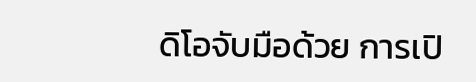ดิโอจับมือด้วย การเปิ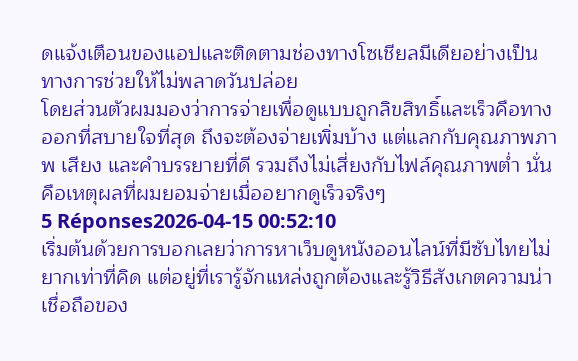ดแจ้งเตือนของแอปและติดตามช่องทางโซเชียลมีเดียอย่างเป็นทางการช่วยให้ไม่พลาดวันปล่อย
โดยส่วนตัวผมมองว่าการจ่ายเพื่อดูแบบถูกลิขสิทธิ์และเร็วคือทางออกที่สบายใจที่สุด ถึงจะต้องจ่ายเพิ่มบ้าง แต่แลกกับคุณภาพภาพ เสียง และคำบรรยายที่ดี รวมถึงไม่เสี่ยงกับไฟล์คุณภาพต่ำ นั่นคือเหตุผลที่ผมยอมจ่ายเมื่ออยากดูเร็วจริงๆ
5 Réponses2026-04-15 00:52:10
เริ่มต้นด้วยการบอกเลยว่าการหาเว็บดูหนังออนไลน์ที่มีซับไทยไม่ยากเท่าที่คิด แต่อยู่ที่เรารู้จักแหล่งถูกต้องและรู้วิธีสังเกตความน่าเชื่อถือของ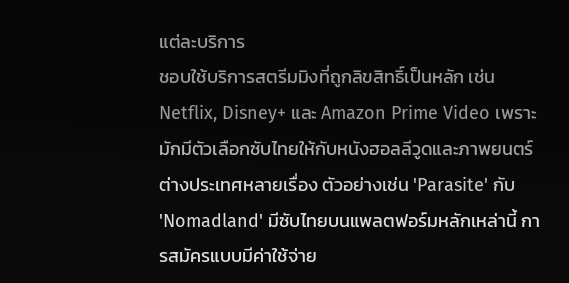แต่ละบริการ
ชอบใช้บริการสตรีมมิงที่ถูกลิขสิทธิ์เป็นหลัก เช่น Netflix, Disney+ และ Amazon Prime Video เพราะมักมีตัวเลือกซับไทยให้กับหนังฮอลลีวูดและภาพยนตร์ต่างประเทศหลายเรื่อง ตัวอย่างเช่น 'Parasite' กับ 'Nomadland' มีซับไทยบนแพลตฟอร์มหลักเหล่านี้ การสมัครแบบมีค่าใช้จ่าย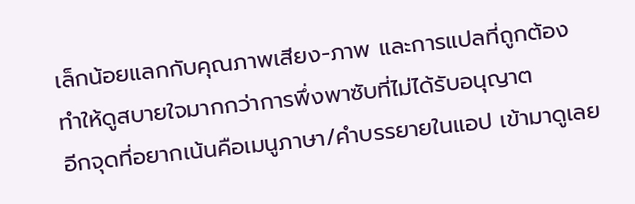เล็กน้อยแลกกับคุณภาพเสียง-ภาพ และการแปลที่ถูกต้อง ทำให้ดูสบายใจมากกว่าการพึ่งพาซับที่ไม่ได้รับอนุญาต
อีกจุดที่อยากเน้นคือเมนูภาษา/คำบรรยายในแอป เข้ามาดูเลย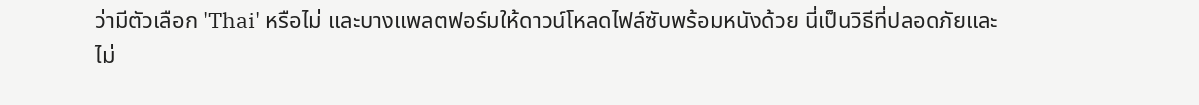ว่ามีตัวเลือก 'Thai' หรือไม่ และบางแพลตฟอร์มให้ดาวน์โหลดไฟล์ซับพร้อมหนังด้วย นี่เป็นวิธีที่ปลอดภัยและไม่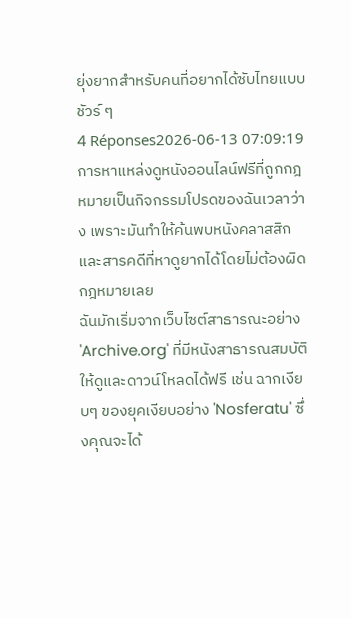ยุ่งยากสำหรับคนที่อยากได้ซับไทยแบบชัวร์ ๆ
4 Réponses2026-06-13 07:09:19
การหาแหล่งดูหนังออนไลน์ฟรีที่ถูกกฎหมายเป็นกิจกรรมโปรดของฉันเวลาว่าง เพราะมันทำให้ค้นพบหนังคลาสสิกและสารคดีที่หาดูยากได้โดยไม่ต้องผิดกฎหมายเลย
ฉันมักเริ่มจากเว็บไซต์สาธารณะอย่าง 'Archive.org' ที่มีหนังสาธารณสมบัติให้ดูและดาวน์โหลดได้ฟรี เช่น ฉากเงียบๆ ของยุคเงียบอย่าง 'Nosferatu' ซึ่งคุณจะได้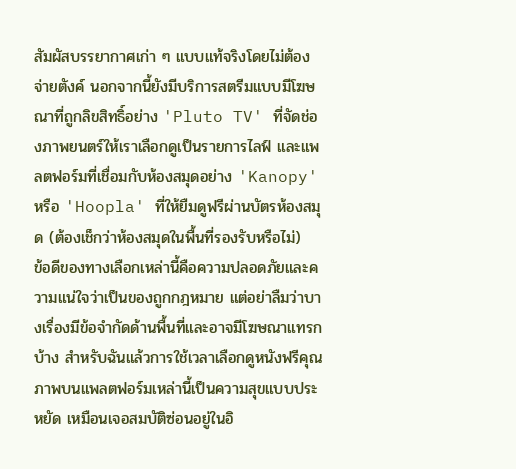สัมผัสบรรยากาศเก่า ๆ แบบแท้จริงโดยไม่ต้องจ่ายตังค์ นอกจากนี้ยังมีบริการสตรีมแบบมีโฆษณาที่ถูกลิขสิทธิ์อย่าง 'Pluto TV' ที่จัดช่องภาพยนตร์ให้เราเลือกดูเป็นรายการไลฟ์ และแพลตฟอร์มที่เชื่อมกับห้องสมุดอย่าง 'Kanopy' หรือ 'Hoopla' ที่ให้ยืมดูฟรีผ่านบัตรห้องสมุด (ต้องเช็กว่าห้องสมุดในพื้นที่รองรับหรือไม่)
ข้อดีของทางเลือกเหล่านี้คือความปลอดภัยและความแน่ใจว่าเป็นของถูกกฎหมาย แต่อย่าลืมว่าบางเรื่องมีข้อจำกัดด้านพื้นที่และอาจมีโฆษณาแทรกบ้าง สำหรับฉันแล้วการใช้เวลาเลือกดูหนังฟรีคุณภาพบนแพลตฟอร์มเหล่านี้เป็นความสุขแบบประหยัด เหมือนเจอสมบัติซ่อนอยู่ในอิ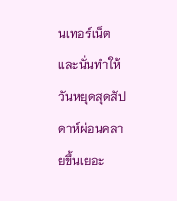นเทอร์เน็ต และนั่นทำให้วันหยุดสุดสัปดาห์ผ่อนคลายขึ้นเยอะ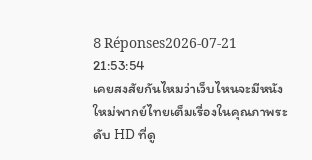8 Réponses2026-07-21 21:53:54
เคยสงสัยกันไหมว่าเว็บไหนจะมีหนังใหม่พากย์ไทยเต็มเรื่องในคุณภาพระดับ HD ที่ดู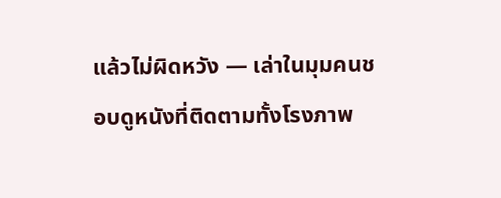แล้วไม่ผิดหวัง — เล่าในมุมคนชอบดูหนังที่ติดตามทั้งโรงภาพ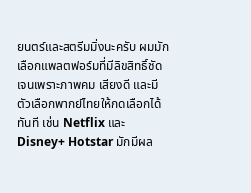ยนตร์และสตรีมมิ่งนะครับ ผมมักเลือกแพลตฟอร์มที่มีลิขสิทธิ์ชัดเจนเพราะภาพคม เสียงดี และมีตัวเลือกพากย์ไทยให้กดเลือกได้ทันที เช่น Netflix และ Disney+ Hotstar มักมีผล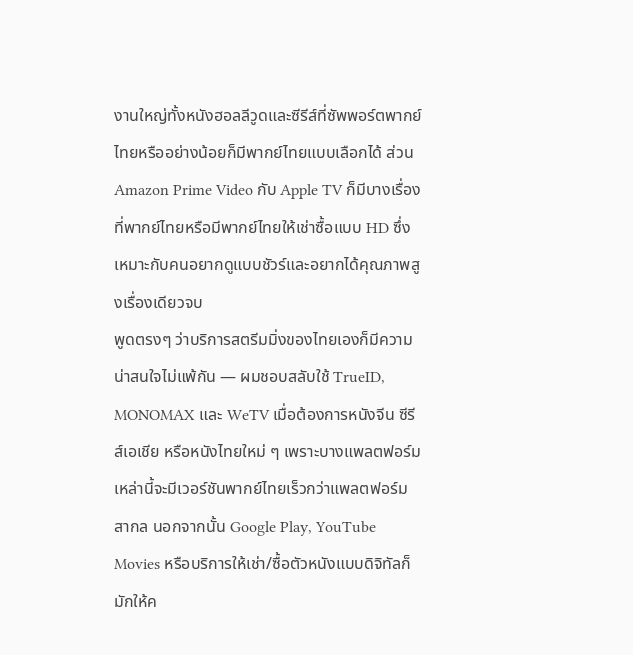งานใหญ่ทั้งหนังฮอลลีวูดและซีรีส์ที่ซัพพอร์ตพากย์ไทยหรืออย่างน้อยก็มีพากย์ไทยแบบเลือกได้ ส่วน Amazon Prime Video กับ Apple TV ก็มีบางเรื่องที่พากย์ไทยหรือมีพากย์ไทยให้เช่าซื้อแบบ HD ซึ่งเหมาะกับคนอยากดูแบบชัวร์และอยากได้คุณภาพสูงเรื่องเดียวจบ
พูดตรงๆ ว่าบริการสตรีมมิ่งของไทยเองก็มีความน่าสนใจไม่แพ้กัน — ผมชอบสลับใช้ TrueID, MONOMAX และ WeTV เมื่อต้องการหนังจีน ซีรีส์เอเชีย หรือหนังไทยใหม่ ๆ เพราะบางแพลตฟอร์มเหล่านี้จะมีเวอร์ชันพากย์ไทยเร็วกว่าแพลตฟอร์มสากล นอกจากนั้น Google Play, YouTube Movies หรือบริการให้เช่า/ซื้อตัวหนังแบบดิจิทัลก็มักให้ค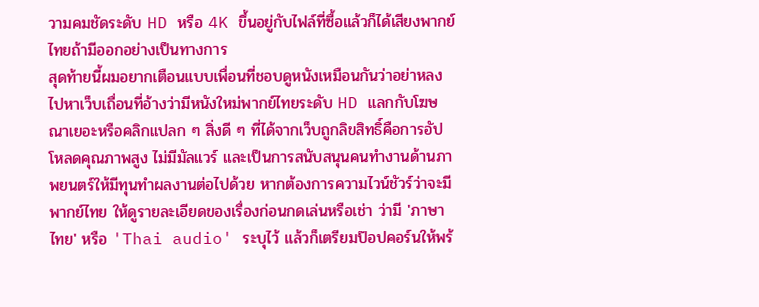วามคมชัดระดับ HD หรือ 4K ขึ้นอยู่กับไฟล์ที่ซื้อแล้วก็ได้เสียงพากย์ไทยถ้ามีออกอย่างเป็นทางการ
สุดท้ายนี้ผมอยากเตือนแบบเพื่อนที่ชอบดูหนังเหมือนกันว่าอย่าหลงไปหาเว็บเถื่อนที่อ้างว่ามีหนังใหม่พากย์ไทยระดับ HD แลกกับโฆษณาเยอะหรือคลิกแปลก ๆ สิ่งดี ๆ ที่ได้จากเว็บถูกลิขสิทธิ์คือการอัปโหลดคุณภาพสูง ไม่มีมัลแวร์ และเป็นการสนับสนุนคนทำงานด้านภาพยนตร์ให้มีทุนทำผลงานต่อไปด้วย หากต้องการความไวน์ชัวร์ว่าจะมีพากย์ไทย ให้ดูรายละเอียดของเรื่องก่อนกดเล่นหรือเช่า ว่ามี 'ภาษาไทย' หรือ 'Thai audio' ระบุไว้ แล้วก็เตรียมป๊อปคอร์นให้พร้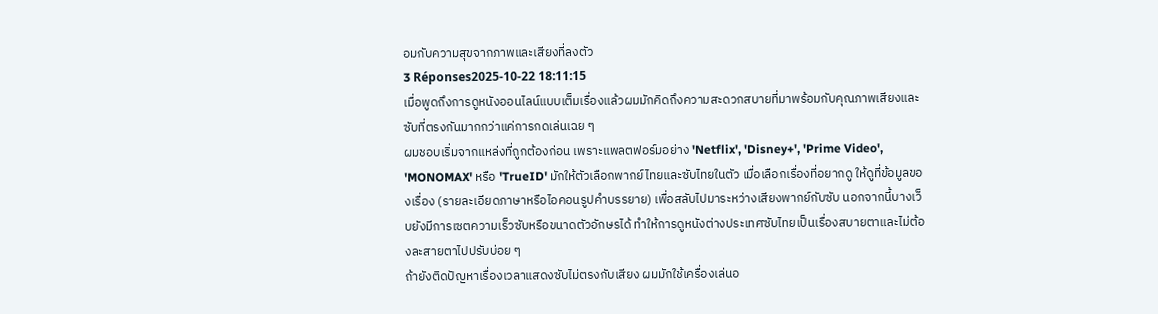อมกับความสุขจากภาพและเสียงที่ลงตัว
3 Réponses2025-10-22 18:11:15
เมื่อพูดถึงการดูหนังออนไลน์แบบเต็มเรื่องแล้วผมมักคิดถึงความสะดวกสบายที่มาพร้อมกับคุณภาพเสียงและซับที่ตรงกันมากกว่าแค่การกดเล่นเฉย ๆ
ผมชอบเริ่มจากแหล่งที่ถูกต้องก่อน เพราะแพลตฟอร์มอย่าง 'Netflix', 'Disney+', 'Prime Video', 'MONOMAX' หรือ 'TrueID' มักให้ตัวเลือกพากย์ไทยและซับไทยในตัว เมื่อเลือกเรื่องที่อยากดู ให้ดูที่ข้อมูลของเรื่อง (รายละเอียดภาษาหรือไอคอนรูปคำบรรยาย) เพื่อสลับไปมาระหว่างเสียงพากย์กับซับ นอกจากนี้บางเว็บยังมีการเซตความเร็วซับหรือขนาดตัวอักษรได้ ทำให้การดูหนังต่างประเทศซับไทยเป็นเรื่องสบายตาและไม่ต้องละสายตาไปปรับบ่อย ๆ
ถ้ายังติดปัญหาเรื่องเวลาแสดงซับไม่ตรงกับเสียง ผมมักใช้เครื่องเล่นอ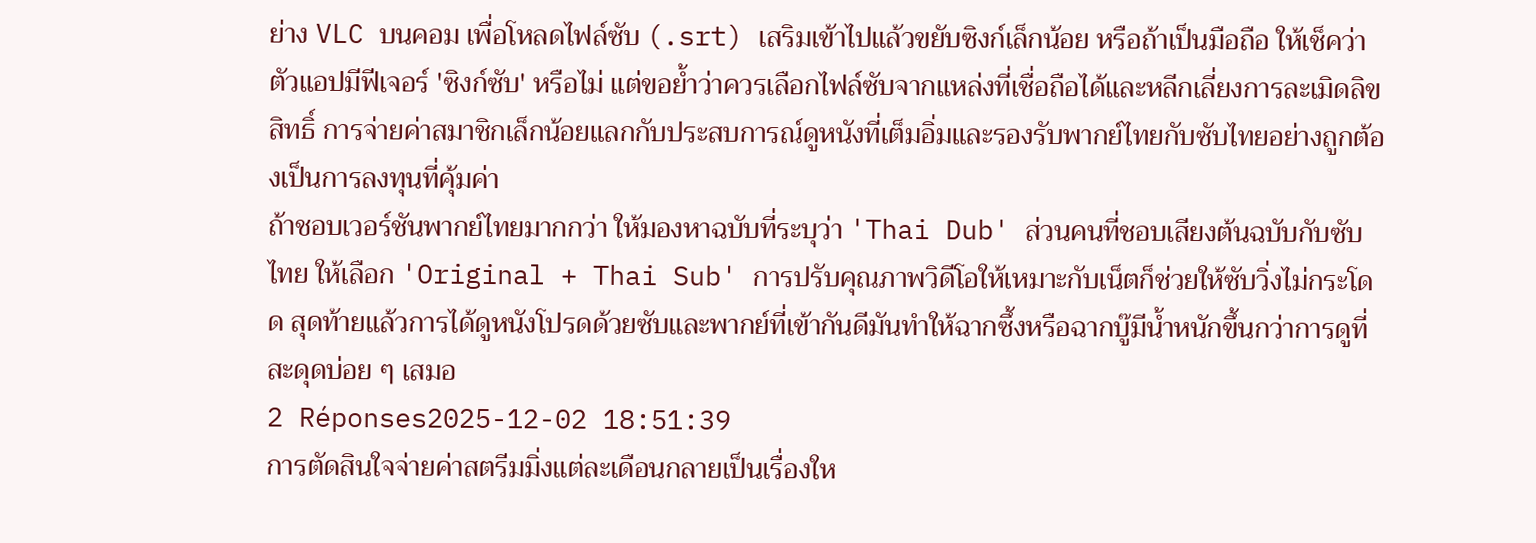ย่าง VLC บนคอม เพื่อโหลดไฟล์ซับ (.srt) เสริมเข้าไปแล้วขยับซิงก์เล็กน้อย หรือถ้าเป็นมือถือ ให้เช็คว่าตัวแอปมีฟีเจอร์ 'ซิงก์ซับ' หรือไม่ แต่ขอย้ำว่าควรเลือกไฟล์ซับจากแหล่งที่เชื่อถือได้และหลีกเลี่ยงการละเมิดลิขสิทธิ์ การจ่ายค่าสมาชิกเล็กน้อยแลกกับประสบการณ์ดูหนังที่เต็มอิ่มและรองรับพากย์ไทยกับซับไทยอย่างถูกต้องเป็นการลงทุนที่คุ้มค่า
ถ้าชอบเวอร์ชันพากย์ไทยมากกว่า ให้มองหาฉบับที่ระบุว่า 'Thai Dub' ส่วนคนที่ชอบเสียงต้นฉบับกับซับไทย ให้เลือก 'Original + Thai Sub' การปรับคุณภาพวิดีโอให้เหมาะกับเน็ตก็ช่วยให้ซับวิ่งไม่กระโดด สุดท้ายแล้วการได้ดูหนังโปรดด้วยซับและพากย์ที่เข้ากันดีมันทำให้ฉากซึ้งหรือฉากบู๊มีน้ำหนักขึ้นกว่าการดูที่สะดุดบ่อย ๆ เสมอ
2 Réponses2025-12-02 18:51:39
การตัดสินใจจ่ายค่าสตรีมมิ่งแต่ละเดือนกลายเป็นเรื่องให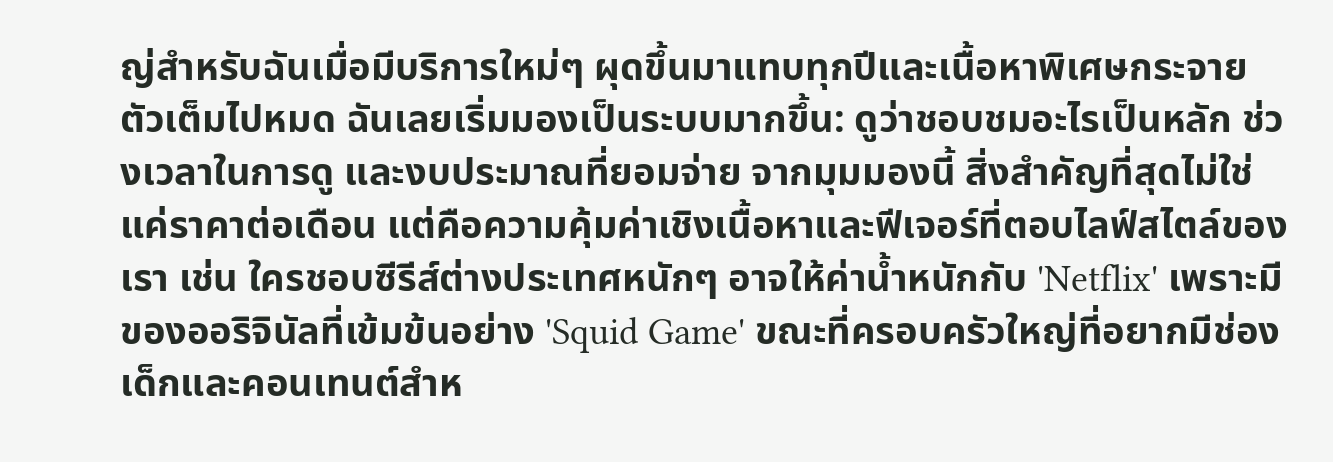ญ่สำหรับฉันเมื่อมีบริการใหม่ๆ ผุดขึ้นมาแทบทุกปีและเนื้อหาพิเศษกระจายตัวเต็มไปหมด ฉันเลยเริ่มมองเป็นระบบมากขึ้น: ดูว่าชอบชมอะไรเป็นหลัก ช่วงเวลาในการดู และงบประมาณที่ยอมจ่าย จากมุมมองนี้ สิ่งสำคัญที่สุดไม่ใช่แค่ราคาต่อเดือน แต่คือความคุ้มค่าเชิงเนื้อหาและฟีเจอร์ที่ตอบไลฟ์สไตล์ของเรา เช่น ใครชอบซีรีส์ต่างประเทศหนักๆ อาจให้ค่าน้ำหนักกับ 'Netflix' เพราะมีของออริจินัลที่เข้มข้นอย่าง 'Squid Game' ขณะที่ครอบครัวใหญ่ที่อยากมีช่องเด็กและคอนเทนต์สำห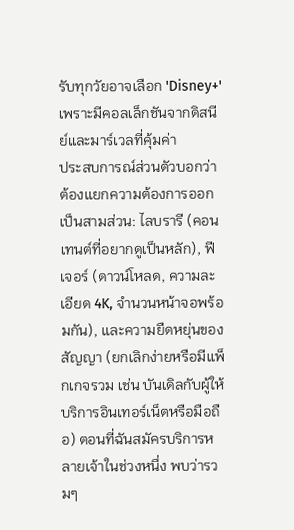รับทุกวัยอาจเลือก 'Disney+' เพราะมีคอลเล็กชันจากดิสนีย์และมาร์เวลที่คุ้มค่า
ประสบการณ์ส่วนตัวบอกว่าต้องแยกความต้องการออกเป็นสามส่วน: ไลบรารี (คอนเทนต์ที่อยากดูเป็นหลัก), ฟีเจอร์ (ดาวน์โหลด, ความละเอียด 4K, จำนวนหน้าจอพร้อมกัน), และความยืดหยุ่นของสัญญา (ยกเลิกง่ายหรือมีแพ็กเกจรวม เช่น บันเดิลกับผู้ให้บริการอินเทอร์เน็ตหรือมือถือ) ตอนที่ฉันสมัครบริการหลายเจ้าในช่วงหนึ่ง พบว่ารวมๆ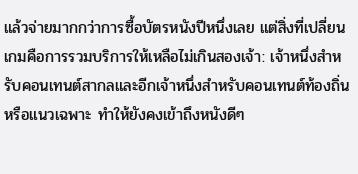แล้วจ่ายมากกว่าการซื้อบัตรหนังปีหนึ่งเลย แต่สิ่งที่เปลี่ยนเกมคือการรวมบริการให้เหลือไม่เกินสองเจ้า: เจ้าหนึ่งสำหรับคอนเทนต์สากลและอีกเจ้าหนึ่งสำหรับคอนเทนต์ท้องถิ่นหรือแนวเฉพาะ ทำให้ยังคงเข้าถึงหนังดีๆ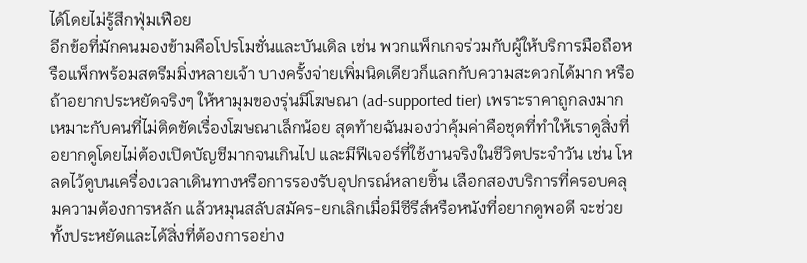ได้โดยไม่รู้สึกฟุ่มเฟือย
อีกข้อที่มักคนมองข้ามคือโปรโมชั่นและบันเดิล เช่น พวกแพ็กเกจร่วมกับผู้ให้บริการมือถือหรือแพ็กพร้อมสตรีมมิ่งหลายเจ้า บางครั้งจ่ายเพิ่มนิดเดียวก็แลกกับความสะดวกได้มาก หรือถ้าอยากประหยัดจริงๆ ให้หามุมของรุ่นมีโฆษณา (ad-supported tier) เพราะราคาถูกลงมาก เหมาะกับคนที่ไม่ติดขัดเรื่องโฆษณาเล็กน้อย สุดท้ายฉันมองว่าคุ้มค่าคือชุดที่ทำให้เราดูสิ่งที่อยากดูโดยไม่ต้องเปิดบัญชีมากจนเกินไป และมีฟีเจอร์ที่ใช้งานจริงในชีวิตประจำวัน เช่น โหลดไว้ดูบนเครื่องเวลาเดินทางหรือการรองรับอุปกรณ์หลายชิ้น เลือกสองบริการที่ครอบคลุมความต้องการหลัก แล้วหมุนสลับสมัคร-ยกเลิกเมื่อมีซีรีส์หรือหนังที่อยากดูพอดี จะช่วยทั้งประหยัดและได้สิ่งที่ต้องการอย่าง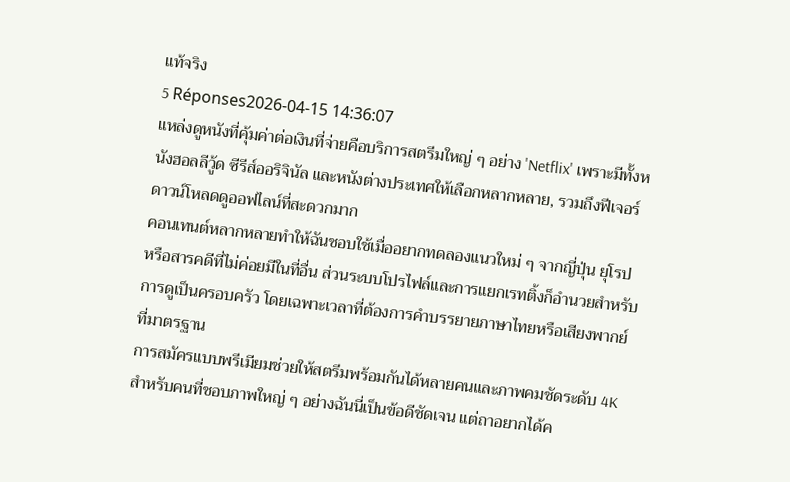แท้จริง
5 Réponses2026-04-15 14:36:07
แหล่งดูหนังที่คุ้มค่าต่อเงินที่จ่ายคือบริการสตรีมใหญ่ ๆ อย่าง 'Netflix' เพราะมีทั้งหนังฮอลลีวู้ด ซีรีส์ออริจินัล และหนังต่างประเทศให้เลือกหลากหลาย, รวมถึงฟีเจอร์ดาวน์โหลดดูออฟไลน์ที่สะดวกมาก
คอนเทนต์หลากหลายทำให้ฉันชอบใช้เมื่ออยากทดลองแนวใหม่ ๆ จากญี่ปุ่น ยุโรป หรือสารคดีที่ไม่ค่อยมีในที่อื่น ส่วนระบบโปรไฟล์และการแยกเรทติ้งก็อำนวยสำหรับการดูเป็นครอบครัว โดยเฉพาะเวลาที่ต้องการคำบรรยายภาษาไทยหรือเสียงพากย์ที่มาตรฐาน
การสมัครแบบพรีเมียมช่วยให้สตรีมพร้อมกันได้หลายคนและภาพคมชัดระดับ 4K สำหรับคนที่ชอบภาพใหญ่ ๆ อย่างฉันนี่เป็นข้อดีชัดเจน แต่ถาอยากได้ค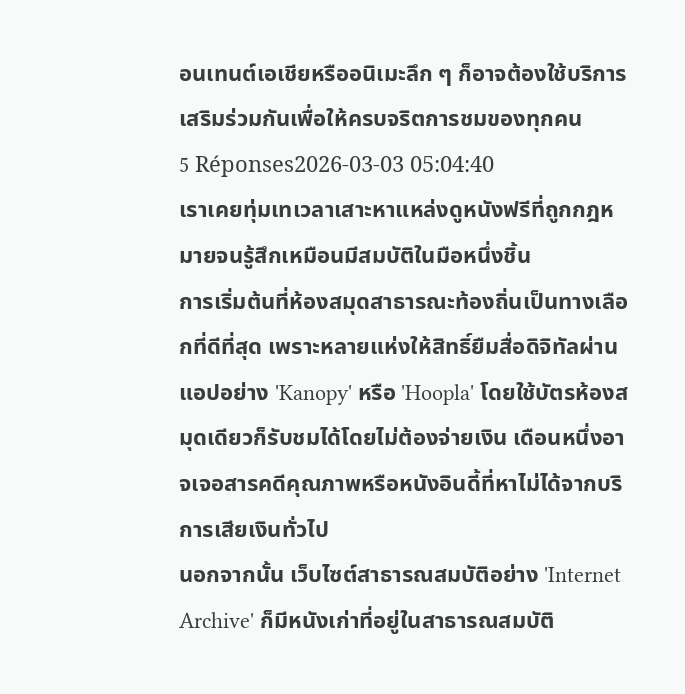อนเทนต์เอเชียหรืออนิเมะลึก ๆ ก็อาจต้องใช้บริการเสริมร่วมกันเพื่อให้ครบจริตการชมของทุกคน
5 Réponses2026-03-03 05:04:40
เราเคยทุ่มเทเวลาเสาะหาแหล่งดูหนังฟรีที่ถูกกฎหมายจนรู้สึกเหมือนมีสมบัติในมือหนึ่งชิ้น
การเริ่มต้นที่ห้องสมุดสาธารณะท้องถิ่นเป็นทางเลือกที่ดีที่สุด เพราะหลายแห่งให้สิทธิ์ยืมสื่อดิจิทัลผ่านแอปอย่าง 'Kanopy' หรือ 'Hoopla' โดยใช้บัตรห้องสมุดเดียวก็รับชมได้โดยไม่ต้องจ่ายเงิน เดือนหนึ่งอาจเจอสารคดีคุณภาพหรือหนังอินดี้ที่หาไม่ได้จากบริการเสียเงินทั่วไป
นอกจากนั้น เว็บไซต์สาธารณสมบัติอย่าง 'Internet Archive' ก็มีหนังเก่าที่อยู่ในสาธารณสมบัติ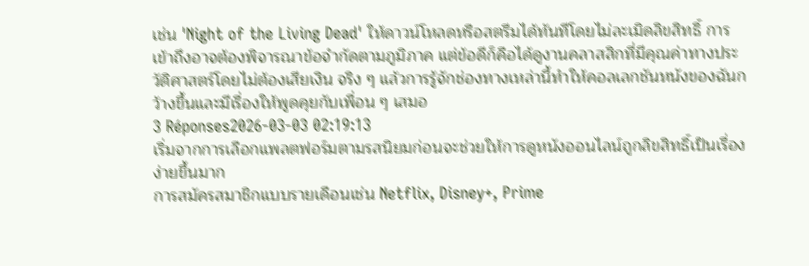เช่น 'Night of the Living Dead' ให้ดาวน์โหลดหรือสตรีมได้ทันทีโดยไม่ละเมิดลิขสิทธิ์ การเข้าถึงอาจต้องพิจารณาข้อจำกัดตามภูมิภาค แต่ข้อดีก็คือได้ดูงานคลาสสิกที่มีคุณค่าทางประวัติศาสตร์โดยไม่ต้องเสียเงิน จริง ๆ แล้วการรู้จักช่องทางเหล่านี้ทำให้คอลเลกชันหนังของฉันกว้างขึ้นและมีเรื่องให้พูดคุยกับเพื่อน ๆ เสมอ
3 Réponses2026-03-03 02:19:13
เริ่มจากการเลือกแพลตฟอร์มตามรสนิยมก่อนจะช่วยให้การดูหนังออนไลน์ถูกลิขสิทธิ์เป็นเรื่องง่ายขึ้นมาก
การสมัครสมาชิกแบบรายเดือนเช่น Netflix, Disney+, Prime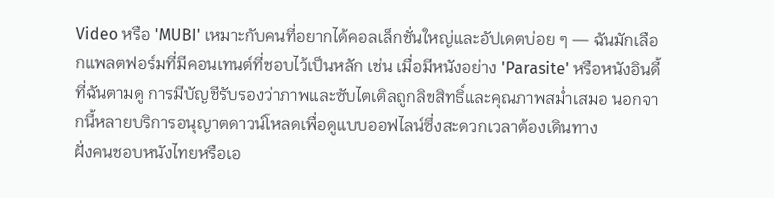Video หรือ 'MUBI' เหมาะกับคนที่อยากได้คอลเล็กชั่นใหญ่และอัปเดตบ่อย ๆ — ฉันมักเลือกแพลตฟอร์มที่มีคอนเทนต์ที่ชอบไว้เป็นหลัก เช่น เมื่อมีหนังอย่าง 'Parasite' หรือหนังอินดี้ที่ฉันตามดู การมีบัญชีรับรองว่าภาพและซับไตเติลถูกลิขสิทธิ์และคุณภาพสม่ำเสมอ นอกจากนี้หลายบริการอนุญาตดาวน์โหลดเพื่อดูแบบออฟไลน์ซึ่งสะดวกเวลาต้องเดินทาง
ฝั่งคนชอบหนังไทยหรือเอ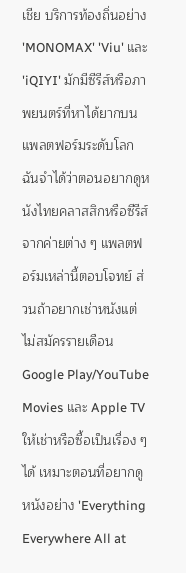เชีย บริการท้องถิ่นอย่าง 'MONOMAX' 'Viu' และ 'iQIYI' มักมีซีรีส์หรือภาพยนตร์ที่หาได้ยากบนแพลตฟอร์มระดับโลก ฉันจำได้ว่าตอนอยากดูหนังไทยคลาสสิกหรือซีรีส์จากค่ายต่าง ๆ แพลตฟอร์มเหล่านี้ตอบโจทย์ ส่วนถ้าอยากเช่าหนังแต่ไม่สมัครรายเดือน Google Play/YouTube Movies และ Apple TV ให้เช่าหรือซื้อเป็นเรื่อง ๆ ได้ เหมาะตอนที่อยากดูหนังอย่าง 'Everything Everywhere All at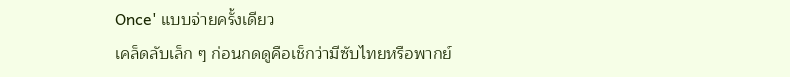Once' แบบจ่ายครั้งเดียว
เคล็ดลับเล็ก ๆ ก่อนกดดูคือเช็กว่ามีซับไทยหรือพากย์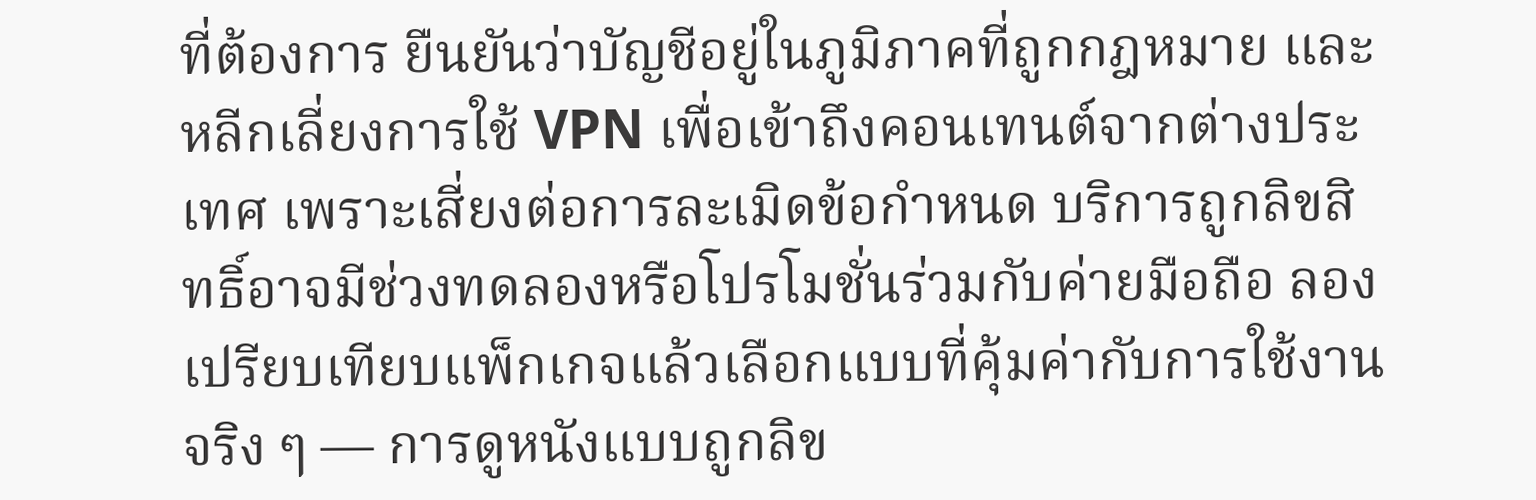ที่ต้องการ ยืนยันว่าบัญชีอยู่ในภูมิภาคที่ถูกกฎหมาย และหลีกเลี่ยงการใช้ VPN เพื่อเข้าถึงคอนเทนต์จากต่างประเทศ เพราะเสี่ยงต่อการละเมิดข้อกำหนด บริการถูกลิขสิทธิ์อาจมีช่วงทดลองหรือโปรโมชั่นร่วมกับค่ายมือถือ ลองเปรียบเทียบแพ็กเกจแล้วเลือกแบบที่คุ้มค่ากับการใช้งานจริง ๆ — การดูหนังแบบถูกลิข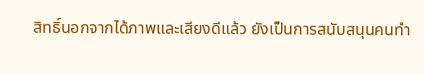สิทธิ์นอกจากได้ภาพและเสียงดีแล้ว ยังเป็นการสนับสนุนคนทำ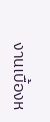งานเบื้องห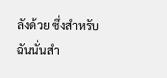ลังด้วย ซึ่งสำหรับฉันนั่นสำ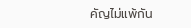คัญไม่แพ้กัน